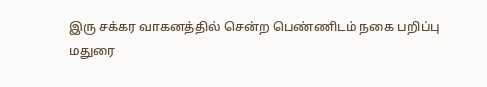இரு சக்கர வாகனத்தில் சென்ற பெண்ணிடம் நகை பறிப்பு
மதுரை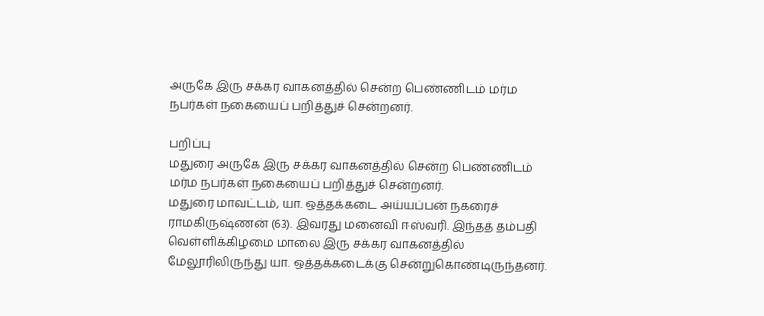அருகே இரு சக்கர வாகனத்தில் சென்ற பெண்ணிடம் மர்ம நபர்கள் நகையைப் பறித்துச் சென்றனர்.

பறிப்பு
மதுரை அருகே இரு சக்கர வாகனத்தில் சென்ற பெண்ணிடம் மர்ம நபர்கள் நகையைப் பறித்துச் சென்றனர்.
மதுரை மாவட்டம், யா. ஒத்தக்கடை அய்யப்பன் நகரைச் ராமகிருஷ்ணன் (63). இவரது மனைவி ஈஸ்வரி. இந்தத் தம்பதி வெள்ளிக்கிழமை மாலை இரு சக்கர வாகனத்தில் மேலூரிலிருந்து யா. ஒத்தக்கடைக்கு சென்றுகொண்டிருந்தனர்.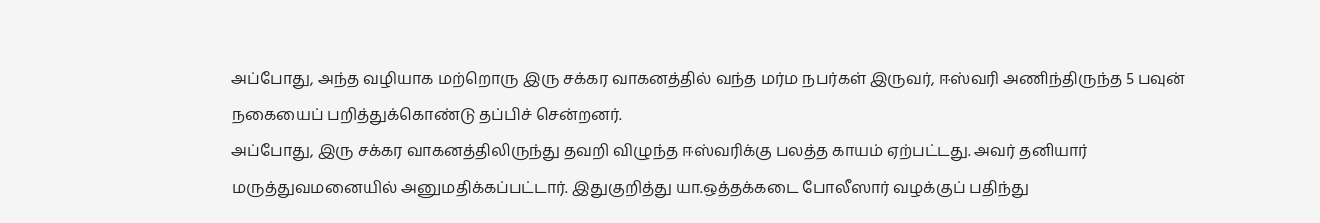அப்போது, அந்த வழியாக மற்றொரு இரு சக்கர வாகனத்தில் வந்த மர்ம நபர்கள் இருவர், ஈஸ்வரி அணிந்திருந்த 5 பவுன் நகையைப் பறித்துக்கொண்டு தப்பிச் சென்றனர்.
அப்போது, இரு சக்கர வாகனத்திலிருந்து தவறி விழுந்த ஈஸ்வரிக்கு பலத்த காயம் ஏற்பட்டது. அவர் தனியார் மருத்துவமனையில் அனுமதிக்கப்பட்டார். இதுகுறித்து யா.ஒத்தக்கடை போலீஸார் வழக்குப் பதிந்து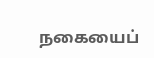நகையைப்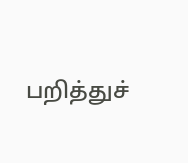பறித்துச்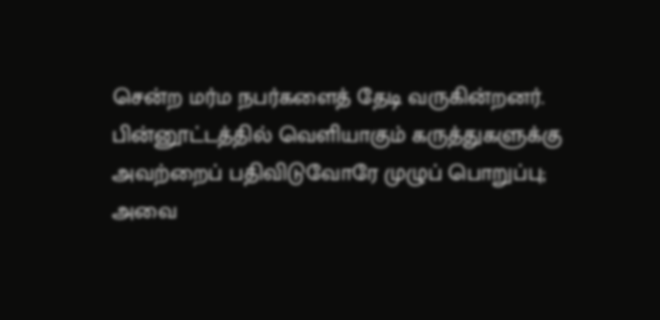சென்ற மர்ம நபர்களைத் தேடி வருகின்றனர்.
பின்னூட்டத்தில் வெளியாகும் கருத்துகளுக்கு அவற்றைப் பதிவிடுவோரே முழுப் பொறுப்பு; அவை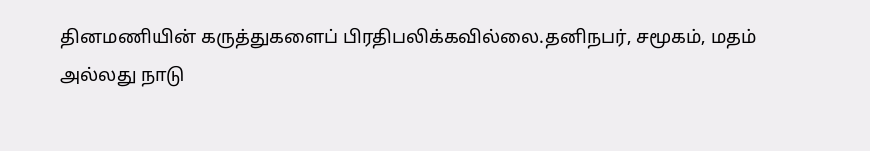தினமணியின் கருத்துகளைப் பிரதிபலிக்கவில்லை.தனிநபர், சமூகம், மதம் அல்லது நாடு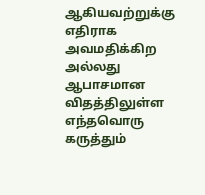ஆகியவற்றுக்கு எதிராக அவமதிக்கிற அல்லது ஆபாசமான விதத்திலுள்ள எந்தவொரு கருத்தும்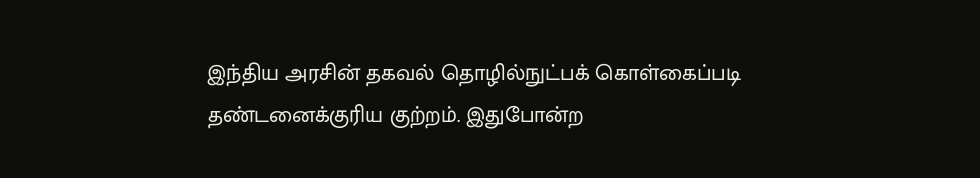இந்திய அரசின் தகவல் தொழில்நுட்பக் கொள்கைப்படி தண்டனைக்குரிய குற்றம். இதுபோன்ற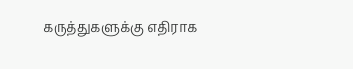கருத்துகளுக்கு எதிராக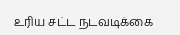உரிய சட்ட நடவடிக்கை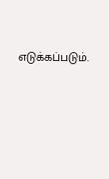எடுக்கப்படும்.